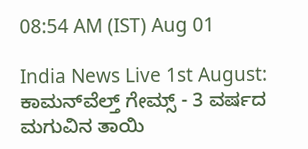08:54 AM (IST) Aug 01

India News Live 1st August: ಕಾಮನ್‌ವೆಲ್ತ್ ಗೇಮ್ಸ್ - 3 ವರ್ಷದ ಮಗುವಿನ ತಾಯಿ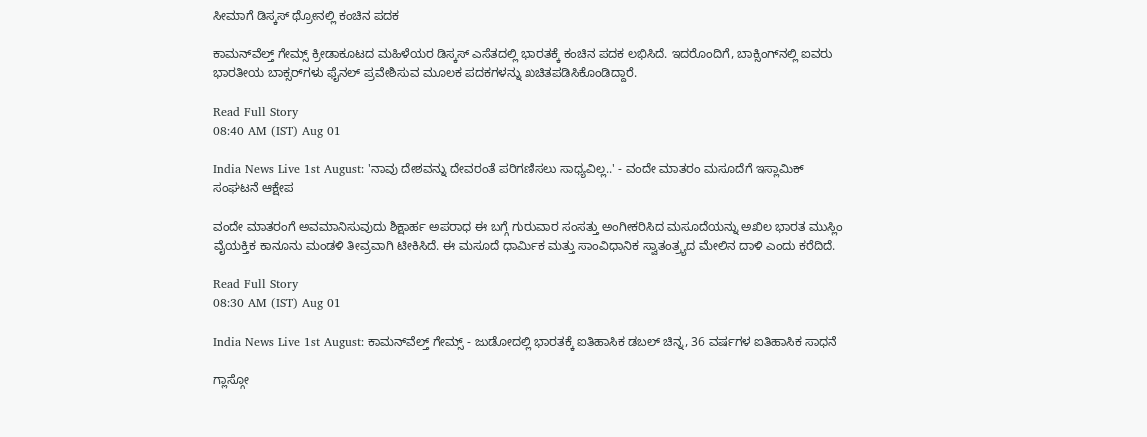ಸೀಮಾಗೆ ಡಿಸ್ಕಸ್‌ ಥ್ರೋನಲ್ಲಿ ಕಂಚಿನ ಪದಕ

ಕಾಮನ್‌ವೆಲ್ತ್ ಗೇಮ್ಸ್ ಕ್ರೀಡಾಕೂಟದ ಮಹಿಳೆಯರ ಡಿಸ್ಕಸ್‌ ಎಸೆತದಲ್ಲಿ ಭಾರತಕ್ಕೆ ಕಂಚಿನ ಪದಕ ಲಭಿಸಿದೆ. ಇದರೊಂದಿಗೆ, ಬಾಕ್ಸಿಂಗ್‌ನಲ್ಲಿ ಐವರು ಭಾರತೀಯ ಬಾಕ್ಸರ್‌ಗಳು ಫೈನಲ್‌ ಪ್ರವೇಶಿಸುವ ಮೂಲಕ ಪದಕಗಳನ್ನು ಖಚಿತಪಡಿಸಿಕೊಂಡಿದ್ದಾರೆ.

Read Full Story
08:40 AM (IST) Aug 01

India News Live 1st August: 'ನಾವು ದೇಶವನ್ನು ದೇವರಂತೆ ಪರಿಗಣಿಸಲು ಸಾಧ್ಯವಿಲ್ಲ..' - ವಂದೇ ಮಾತರಂ ಮಸೂದೆಗೆ ಇಸ್ಲಾಮಿಕ್ ಸಂಘಟನೆ ಆಕ್ಷೇಪ

ವಂದೇ ಮಾತರಂಗೆ ಅವಮಾನಿಸುವುದು ಶಿಕ್ಷಾರ್ಹ ಅಪರಾಧ ಈ ಬಗ್ಗೆ ಗುರುವಾರ ಸಂಸತ್ತು ಅಂಗೀಕರಿಸಿದ ಮಸೂದೆಯನ್ನು ಅಖಿಲ ಭಾರತ ಮುಸ್ಲಿಂ ವೈಯಕ್ತಿಕ ಕಾನೂನು ಮಂಡಳಿ ತೀವ್ರವಾಗಿ ಟೀಕಿಸಿದೆ. ಈ ಮಸೂದೆ ಧಾರ್ಮಿಕ ಮತ್ತು ಸಾಂವಿಧಾನಿಕ ಸ್ವಾತಂತ್ರ್ಯದ ಮೇಲಿನ ದಾಳಿ ಎಂದು ಕರೆದಿದೆ.

Read Full Story
08:30 AM (IST) Aug 01

India News Live 1st August: ಕಾಮನ್‌ವೆಲ್ತ್ ಗೇಮ್ಸ್‌ - ಜುಡೋದಲ್ಲಿ ಭಾರತಕ್ಕೆ ಐತಿಹಾಸಿಕ ಡಬಲ್ ಚಿನ್ನ, 36 ವರ್ಷಗಳ ಐತಿಹಾಸಿಕ ಸಾಧನೆ

ಗ್ಲಾಸ್ಗೋ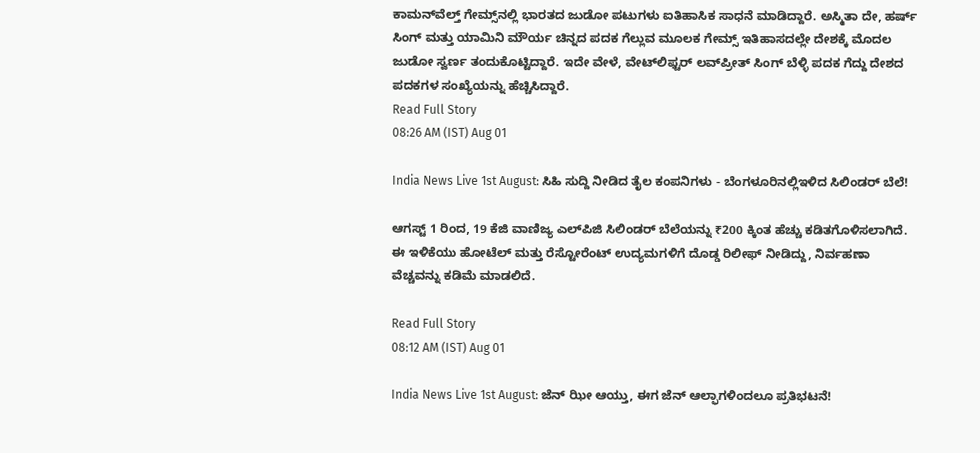ಕಾಮನ್‌ವೆಲ್ತ್‌ ಗೇಮ್ಸ್‌ನಲ್ಲಿ ಭಾರತದ ಜುಡೋ ಪಟುಗಳು ಐತಿಹಾಸಿಕ ಸಾಧನೆ ಮಾಡಿದ್ದಾರೆ. ಅಸ್ಮಿತಾ ದೇ, ಹರ್ಷ್‌ ಸಿಂಗ್‌ ಮತ್ತು ಯಾಮಿನಿ ಮೌರ್ಯ ಚಿನ್ನದ ಪದಕ ಗೆಲ್ಲುವ ಮೂಲಕ ಗೇಮ್ಸ್ ಇತಿಹಾಸದಲ್ಲೇ ದೇಶಕ್ಕೆ ಮೊದಲ ಜುಡೋ ಸ್ವರ್ಣ ತಂದುಕೊಟ್ಟಿದ್ದಾರೆ. ಇದೇ ವೇಳೆ, ವೇಟ್‌ಲಿಫ್ಟರ್ ಲವ್‌ಪ್ರೀತ್‌ ಸಿಂಗ್‌ ಬೆಳ್ಳಿ ಪದಕ ಗೆದ್ದು ದೇಶದ ಪದಕಗಳ ಸಂಖ್ಯೆಯನ್ನು ಹೆಚ್ಚಿಸಿದ್ದಾರೆ.
Read Full Story
08:26 AM (IST) Aug 01

India News Live 1st August: ಸಿಹಿ ಸುದ್ದಿ ನೀಡಿದ ತೈಲ ಕಂಪನಿಗಳು - ಬೆಂಗಳೂರಿನಲ್ಲಿಇಳಿದ ಸಿಲಿಂಡರ್ ಬೆಲೆ!

ಆಗಸ್ಟ್ 1 ರಿಂದ, 19 ಕೆಜಿ ವಾಣಿಜ್ಯ ಎಲ್‌ಪಿಜಿ ಸಿಲಿಂಡರ್ ಬೆಲೆಯನ್ನು ₹200 ಕ್ಕಿಂತ ಹೆಚ್ಚು ಕಡಿತಗೊಳಿಸಲಾಗಿದೆ. ಈ ಇಳಿಕೆಯು ಹೋಟೆಲ್ ಮತ್ತು ರೆಸ್ಟೋರೆಂಟ್ ಉದ್ಯಮಗಳಿಗೆ ದೊಡ್ಡ ರಿಲೀಫ್ ನೀಡಿದ್ದು, ನಿರ್ವಹಣಾ ವೆಚ್ಚವನ್ನು ಕಡಿಮೆ ಮಾಡಲಿದೆ.

Read Full Story
08:12 AM (IST) Aug 01

India News Live 1st August: ಜೆನ್ ಝೀ ಆಯ್ತು, ಈಗ ಜೆನ್‌ ಆಲ್ಫಾಗಳಿಂದಲೂ ಪ್ರತಿಭಟನೆ!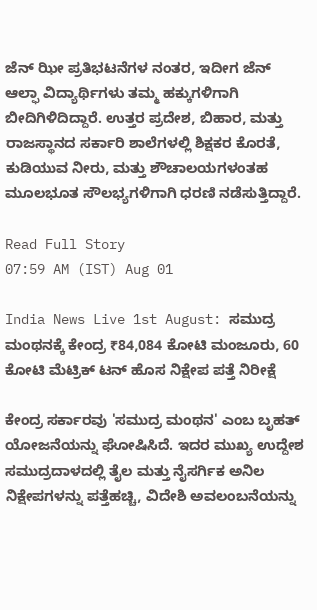ಜೆನ್‌ ಝೀ ಪ್ರತಿಭಟನೆಗಳ ನಂತರ, ಇದೀಗ ಜೆನ್ ಆಲ್ಫಾ ವಿದ್ಯಾರ್ಥಿಗಳು ತಮ್ಮ ಹಕ್ಕುಗಳಿಗಾಗಿ ಬೀದಿಗಿಳಿದಿದ್ದಾರೆ. ಉತ್ತರ ಪ್ರದೇಶ, ಬಿಹಾರ, ಮತ್ತು ರಾಜಸ್ಥಾನದ ಸರ್ಕಾರಿ ಶಾಲೆಗಳಲ್ಲಿ ಶಿಕ್ಷಕರ ಕೊರತೆ, ಕುಡಿಯುವ ನೀರು, ಮತ್ತು ಶೌಚಾಲಯಗಳಂತಹ ಮೂಲಭೂತ ಸೌಲಭ್ಯಗಳಿಗಾಗಿ ಧರಣಿ ನಡೆಸುತ್ತಿದ್ದಾರೆ.

Read Full Story
07:59 AM (IST) Aug 01

India News Live 1st August: ಸಮುದ್ರ ಮಂಥನಕ್ಕೆ ಕೇಂದ್ರ ₹84,084 ಕೋಟಿ ಮಂಜೂರು, 60 ಕೋಟಿ ಮೆಟ್ರಿಕ್‌ ಟನ್ ಹೊಸ ನಿಕ್ಷೇಪ ಪತ್ತೆ ನಿರೀಕ್ಷೆ

ಕೇಂದ್ರ ಸರ್ಕಾರವು 'ಸಮುದ್ರ ಮಂಥನ' ಎಂಬ ಬೃಹತ್ ಯೋಜನೆಯನ್ನು ಘೋಷಿಸಿದೆ. ಇದರ ಮುಖ್ಯ ಉದ್ದೇಶ ಸಮುದ್ರದಾಳದಲ್ಲಿ ತೈಲ ಮತ್ತು ನೈಸರ್ಗಿಕ ಅನಿಲ ನಿಕ್ಷೇಪಗಳನ್ನು ಪತ್ತೆಹಚ್ಚಿ, ವಿದೇಶಿ ಅವಲಂಬನೆಯನ್ನು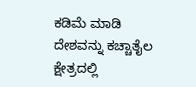ಕಡಿಮೆ ಮಾಡಿ ದೇಶವನ್ನು ಕಚ್ಚಾತೈಲ ಕ್ಷೇತ್ರದಲ್ಲಿ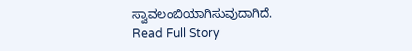ಸ್ವಾವಲಂಬಿಯಾಗಿಸುವುದಾಗಿದೆ.
Read Full Story